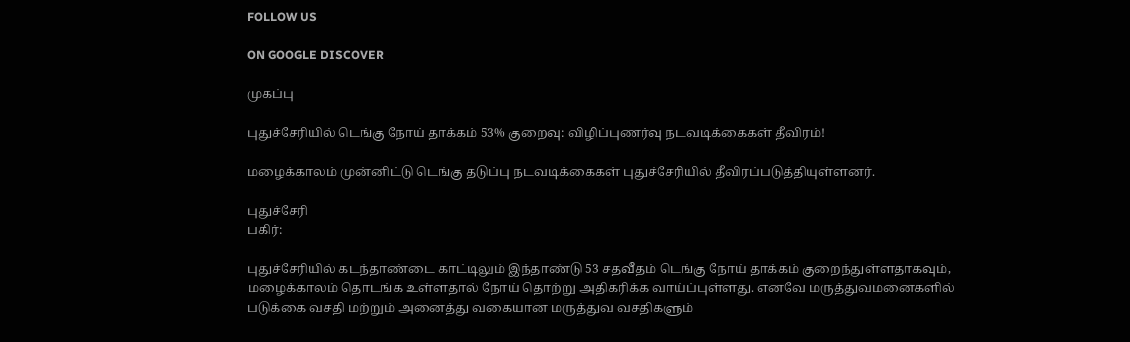FOLLOW US

ON GOOGLE DISCOVER

முகப்பு

புதுச்சேரியில் டெங்கு நோய் தாக்கம் 53% குறைவு: விழிப்புணர்வு நடவடிக்கைகள் தீவிரம்!

மழைக்காலம் முன்னிட்டு டெங்கு தடுப்பு நடவடிக்கைகள் புதுச்சேரியில் தீவிரப்படுத்தியுள்ளனர்.

புதுச்சேரி
பகிர்:

புதுச்சேரியில் கடந்தாண்டை காட்டிலும் இந்தாண்டு 53 சதவீதம் டெங்கு நோய் தாக்கம் குறைந்துள்ளதாகவும், மழைக்காலம் தொடங்க உள்ளதால் நோய் தொற்று அதிகரிக்க வாய்ப்புள்ளது. எனவே மருத்துவமனைகளில் படுக்கை வசதி மற்றும் அனைத்து வகையான மருத்துவ வசதிகளும்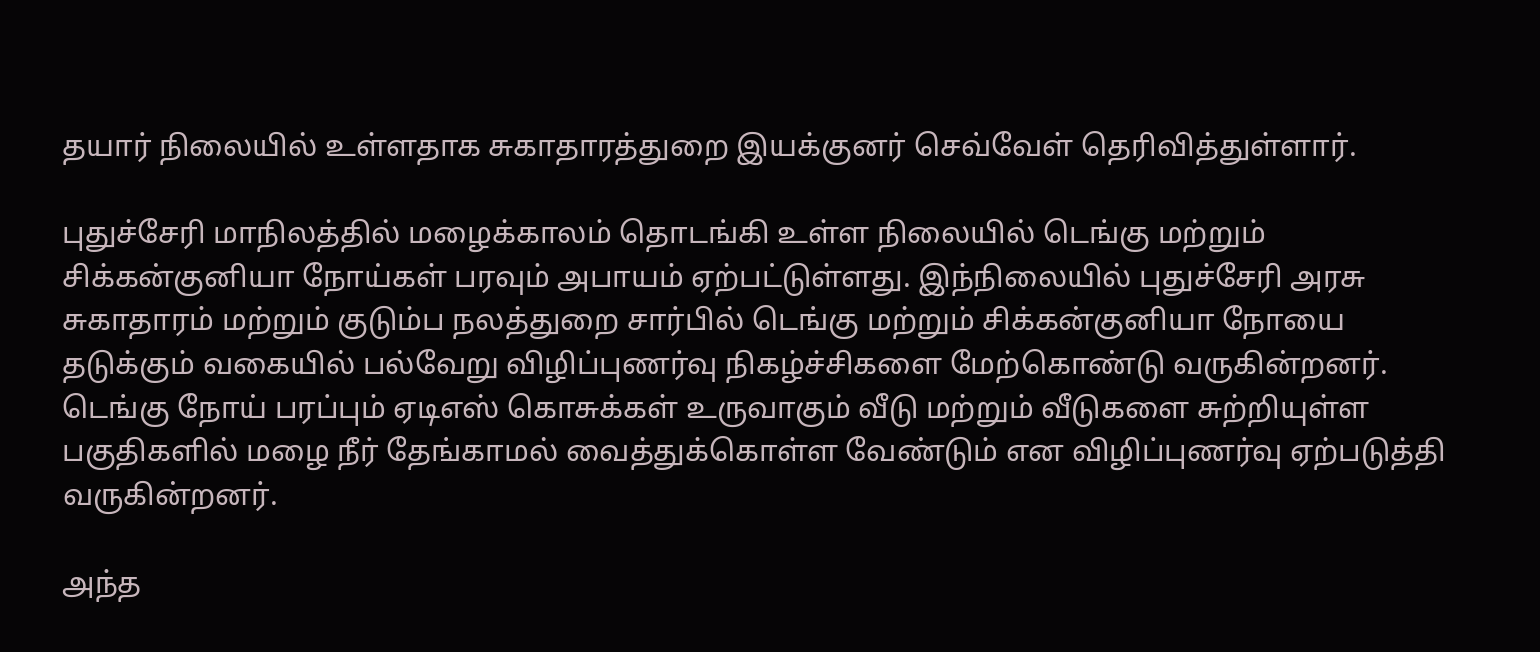தயார் நிலையில் உள்ளதாக சுகாதாரத்துறை இயக்குனர் செவ்வேள் தெரிவித்துள்ளார்.

புதுச்சேரி மாநிலத்தில் மழைக்காலம் தொடங்கி உள்ள நிலையில் டெங்கு மற்றும் சிக்கன்குனியா நோய்கள் பரவும் அபாயம் ஏற்பட்டுள்ளது. இந்நிலையில் புதுச்சேரி அரசு சுகாதாரம் மற்றும் குடும்ப நலத்துறை சார்பில் டெங்கு மற்றும் சிக்கன்குனியா நோயை தடுக்கும் வகையில் பல்வேறு விழிப்புணர்வு நிகழ்ச்சிகளை மேற்கொண்டு வருகின்றனர். டெங்கு நோய் பரப்பும் ஏடிஎஸ் கொசுக்கள் உருவாகும் வீடு மற்றும் வீடுகளை சுற்றியுள்ள பகுதிகளில் மழை நீர் தேங்காமல் வைத்துக்கொள்ள வேண்டும் என விழிப்புணர்வு ஏற்படுத்தி வருகின்றனர்.

அந்த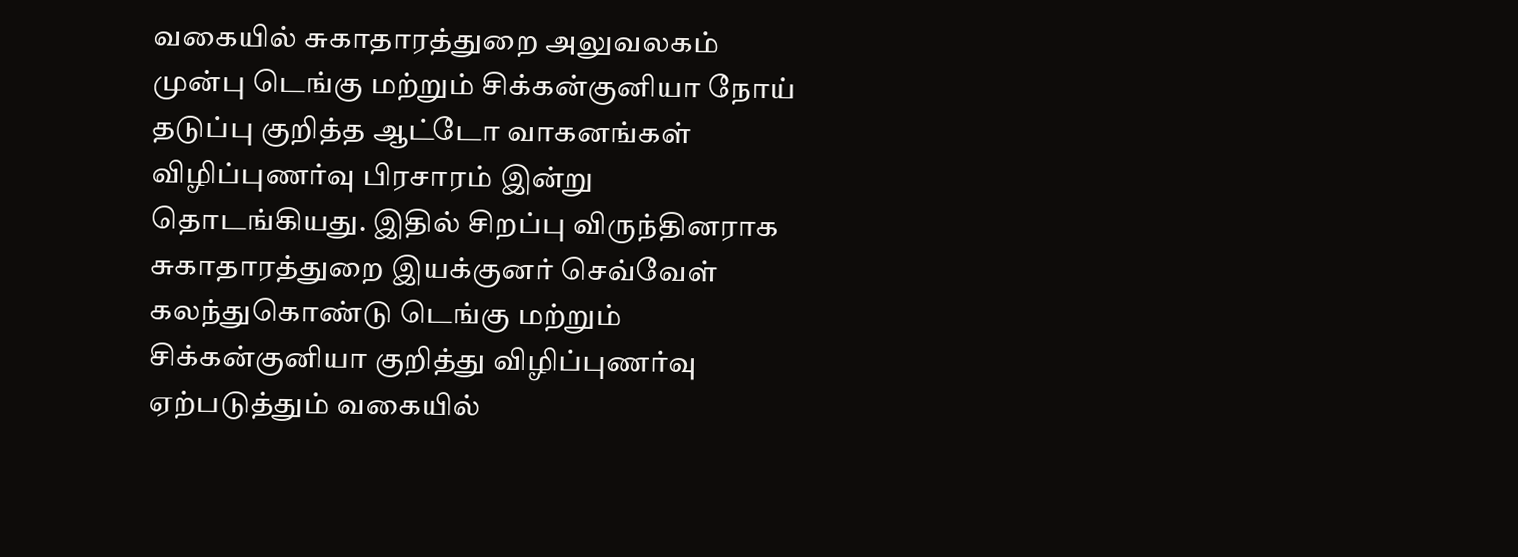வகையில் சுகாதாரத்துறை அலுவலகம் முன்பு டெங்கு மற்றும் சிக்கன்குனியா நோய் தடுப்பு குறித்த ஆட்டோ வாகனங்கள் விழிப்புணர்வு பிரசாரம் இன்று தொடங்கியது. இதில் சிறப்பு விருந்தினராக சுகாதாரத்துறை இயக்குனர் செவ்வேள் கலந்துகொண்டு டெங்கு மற்றும் சிக்கன்குனியா குறித்து விழிப்புணர்வு ஏற்படுத்தும் வகையில்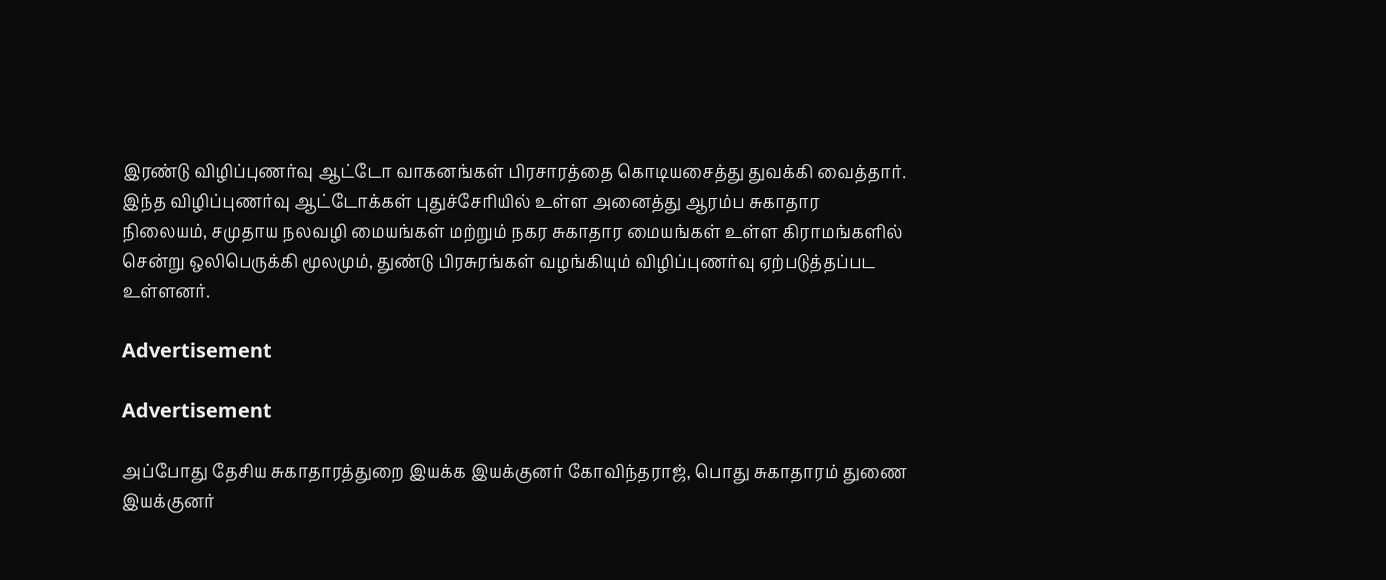இரண்டு விழிப்புணர்வு ஆட்டோ வாகனங்கள் பிரசாரத்தை கொடியசைத்து துவக்கி வைத்தார். இந்த விழிப்புணர்வு ஆட்டோக்கள் புதுச்சேரியில் உள்ள அனைத்து ஆரம்ப சுகாதார நிலையம், சமுதாய நலவழி மையங்கள் மற்றும் நகர சுகாதார மையங்கள் உள்ள கிராமங்களில் சென்று ஒலிபெருக்கி மூலமும், துண்டு பிரசுரங்கள் வழங்கியும் விழிப்புணர்வு ஏற்படுத்தப்பட உள்ளனர்.

Advertisement

Advertisement

அப்போது தேசிய சுகாதாரத்துறை இயக்க இயக்குனர் கோவிந்தராஜ், பொது சுகாதாரம் துணை இயக்குனர்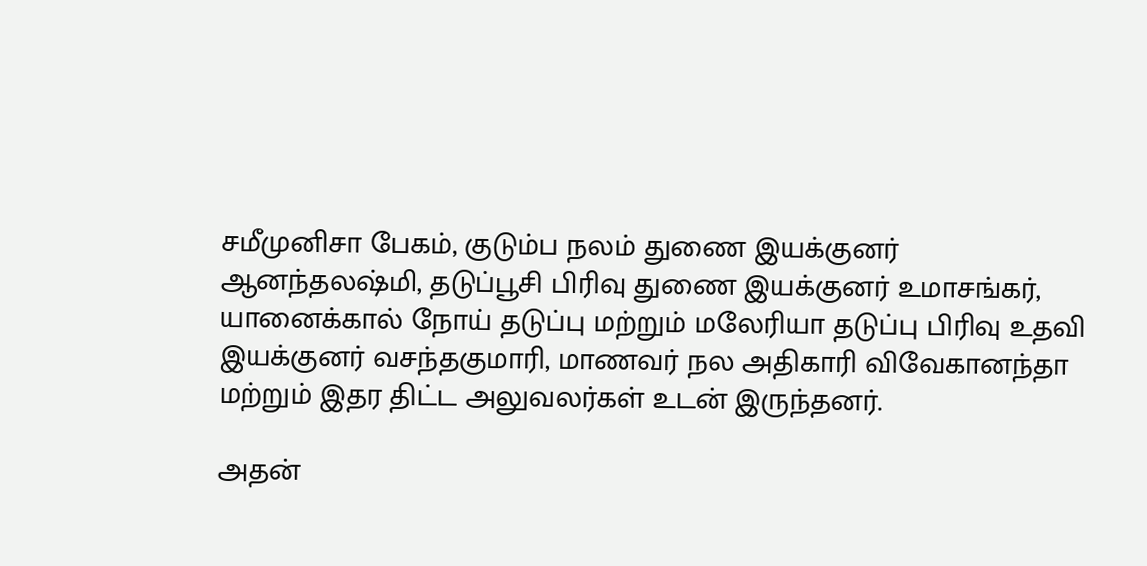சமீமுனிசா பேகம், குடும்ப நலம் துணை இயக்குனர் ஆனந்தலஷ்மி, தடுப்பூசி பிரிவு துணை இயக்குனர் உமாசங்கர், யானைக்கால் நோய் தடுப்பு மற்றும் மலேரியா தடுப்பு பிரிவு உதவி இயக்குனர் வசந்தகுமாரி, மாணவர் நல அதிகாரி விவேகானந்தா மற்றும் இதர திட்ட அலுவலர்கள் உடன் இருந்தனர்.

அதன்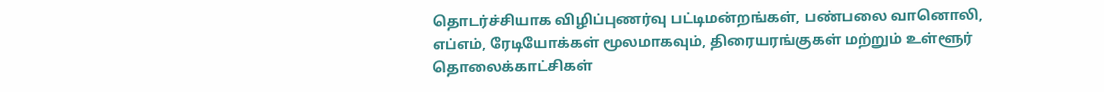தொடர்ச்சியாக விழிப்புணர்வு பட்டிமன்றங்கள், பண்பலை வானொலி, எப்எம், ரேடியோக்கள் மூலமாகவும், திரையரங்குகள் மற்றும் உள்ளூர் தொலைக்காட்சிகள்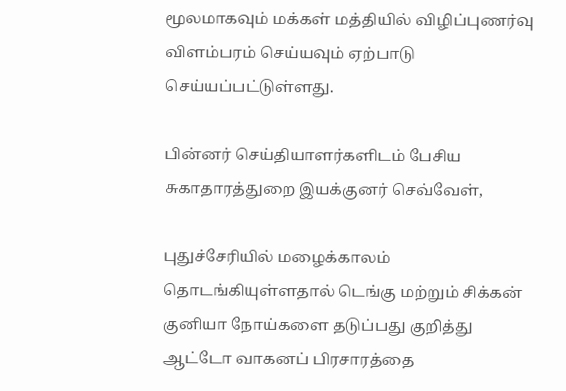மூலமாகவும் மக்கள் மத்தியில் விழிப்புணர்வு விளம்பரம் செய்யவும் ஏற்பாடு செய்யப்பட்டுள்ளது.

பின்னர் செய்தியாளர்களிடம் பேசிய சுகாதாரத்துறை இயக்குனர் செவ்வேள்,

புதுச்சேரியில் மழைக்காலம் தொடங்கியுள்ளதால் டெங்கு மற்றும் சிக்கன் குனியா நோய்களை தடுப்பது குறித்து ஆட்டோ வாகனப் பிரசாரத்தை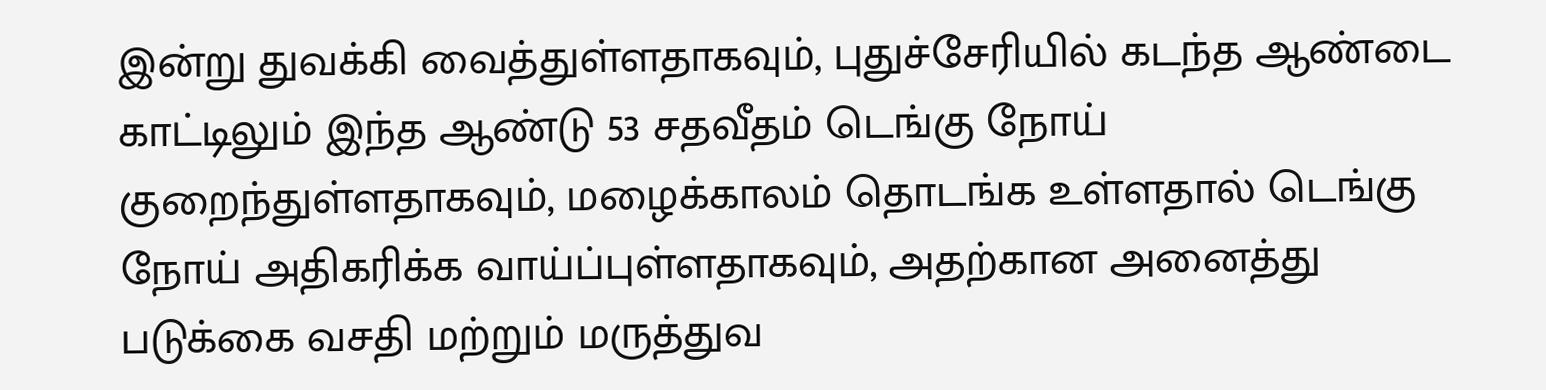இன்று துவக்கி வைத்துள்ளதாகவும், புதுச்சேரியில் கடந்த ஆண்டை காட்டிலும் இந்த ஆண்டு 53 சதவீதம் டெங்கு நோய் குறைந்துள்ளதாகவும், மழைக்காலம் தொடங்க உள்ளதால் டெங்கு நோய் அதிகரிக்க வாய்ப்புள்ளதாகவும், அதற்கான அனைத்து படுக்கை வசதி மற்றும் மருத்துவ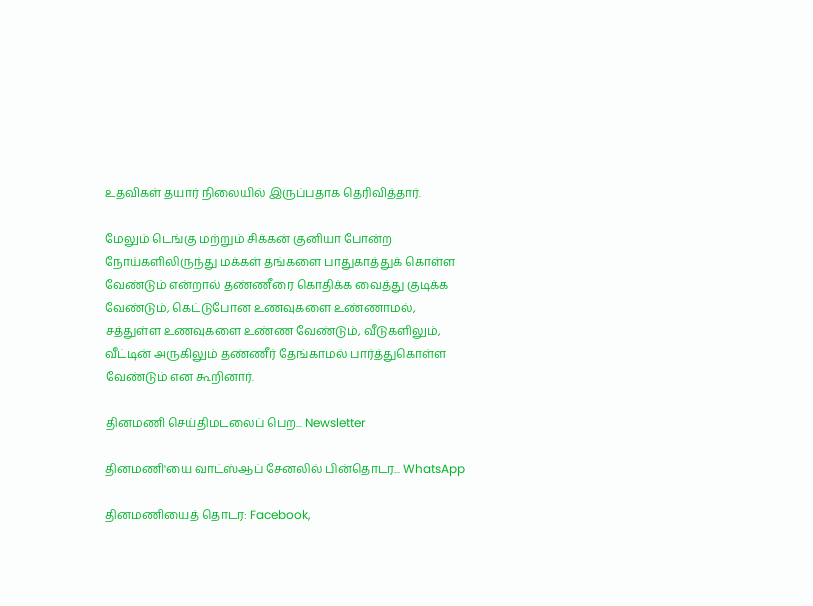உதவிகள் தயார் நிலையில் இருப்பதாக தெரிவித்தார்.

மேலும் டெங்கு மற்றும் சிக்கன் குனியா போன்ற நோய்களிலிருந்து மக்கள் தங்களை பாதுகாத்துக் கொள்ள வேண்டும் என்றால் தண்ணீரை கொதிக்க வைத்து குடிக்க வேண்டும், கெட்டுபோன உணவுகளை உண்ணாமல், சத்துள்ள உணவுகளை உண்ண வேண்டும், வீடுகளிலும், வீட்டின் அருகிலும் தண்ணீர் தேங்காமல் பார்த்துகொள்ள வேண்டும் என கூறினார்.

தினமணி செய்திமடலைப் பெற... Newsletter

தினமணி'யை வாட்ஸ்ஆப் சேனலில் பின்தொடர... WhatsApp

தினமணியைத் தொடர: Facebook,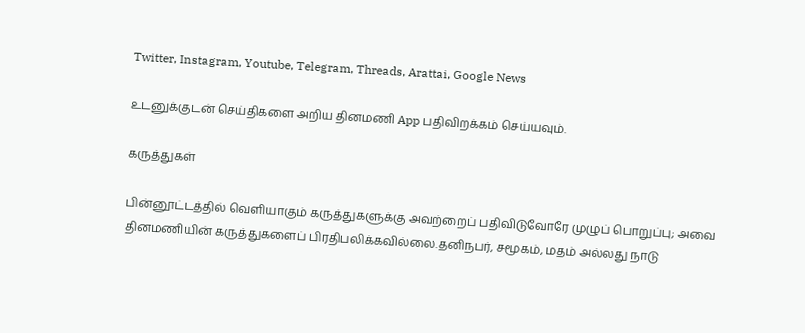Twitter, Instagram, Youtube, Telegram, Threads, Arattai, Google News

உடனுக்குடன் செய்திகளை அறிய தினமணி App பதிவிறக்கம் செய்யவும்.

கருத்துகள்

பின்னூட்டத்தில் வெளியாகும் கருத்துகளுக்கு அவற்றைப் பதிவிடுவோரே முழுப் பொறுப்பு; அவை தினமணியின் கருத்துகளைப் பிரதிபலிக்கவில்லை.தனிநபர், சமூகம், மதம் அல்லது நாடு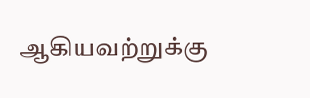ஆகியவற்றுக்கு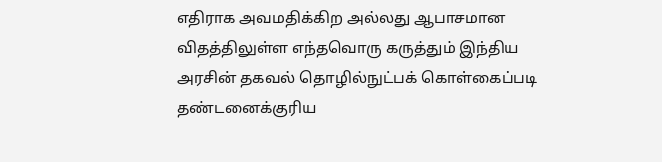எதிராக அவமதிக்கிற அல்லது ஆபாசமான விதத்திலுள்ள எந்தவொரு கருத்தும் இந்திய அரசின் தகவல் தொழில்நுட்பக் கொள்கைப்படி தண்டனைக்குரிய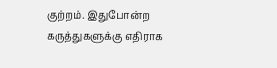குற்றம். இதுபோன்ற கருத்துகளுக்கு எதிராக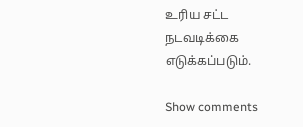உரிய சட்ட நடவடிக்கை எடுக்கப்படும்.

Show comments